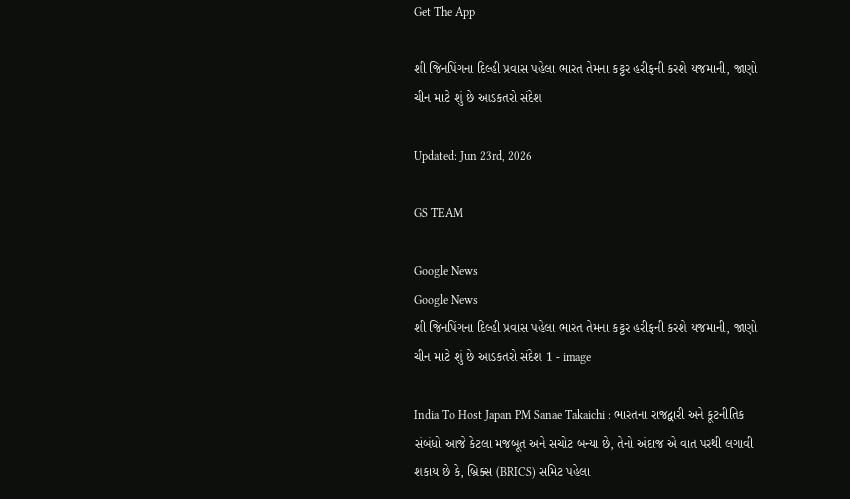Get The App

શી જિનપિંગના દિલ્હી પ્રવાસ પહેલા ભારત તેમના કટ્ટર હરીફની કરશે યજમાની, જાણો ચીન માટે શું છે આડકતરો સંદેશ

Updated: Jun 23rd, 2026

GS TEAM

Google News
Google News
શી જિનપિંગના દિલ્હી પ્રવાસ પહેલા ભારત તેમના કટ્ટર હરીફની કરશે યજમાની, જાણો ચીન માટે શું છે આડકતરો સંદેશ 1 - image

India To Host Japan PM Sanae Takaichi : ભારતના રાજદ્વારી અને કૂટનીતિક સંબંધો આજે કેટલા મજબૂત અને સચોટ બન્યા છે, તેનો અંદાજ એ વાત પરથી લગાવી શકાય છે કે, બ્રિક્સ (BRICS) સમિટ પહેલા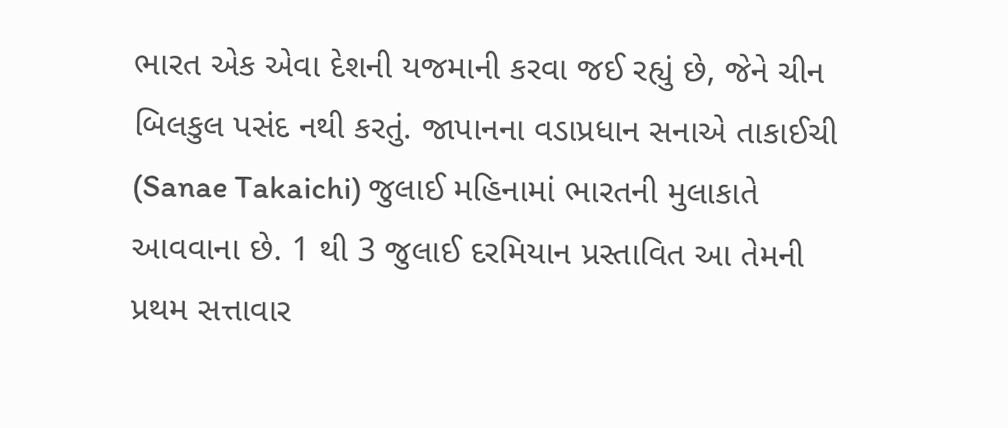ભારત એક એવા દેશની યજમાની કરવા જઈ રહ્યું છે, જેને ચીન બિલકુલ પસંદ નથી કરતું. જાપાનના વડાપ્રધાન સનાએ તાકાઈચી (Sanae Takaichi) જુલાઈ મહિનામાં ભારતની મુલાકાતે આવવાના છે. 1 થી 3 જુલાઈ દરમિયાન પ્રસ્તાવિત આ તેમની પ્રથમ સત્તાવાર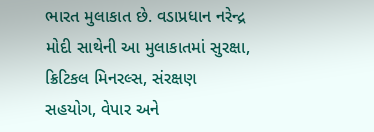ભારત મુલાકાત છે. વડાપ્રધાન નરેન્દ્ર મોદી સાથેની આ મુલાકાતમાં સુરક્ષા, ક્રિટિકલ મિનરલ્સ, સંરક્ષણ સહયોગ, વેપાર અને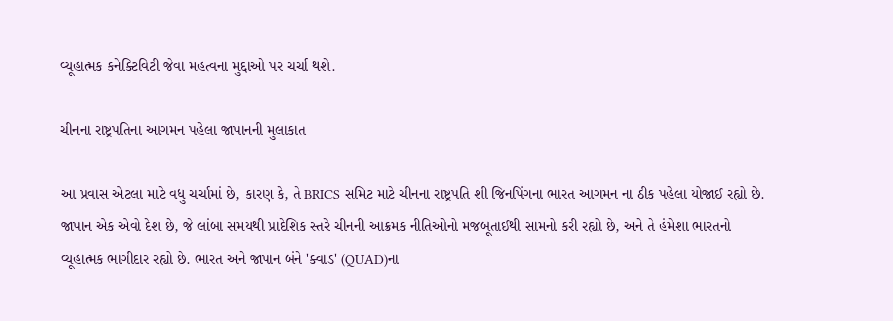વ્યૂહાત્મક કનેક્ટિવિટી જેવા મહત્વના મુદ્દાઓ પર ચર્ચા થશે.

ચીનના રાષ્ટ્રપતિના આગમન પહેલા જાપાનની મુલાકાત

આ પ્રવાસ એટલા માટે વધુ ચર્ચામાં છે, કારણ કે, તે BRICS સમિટ માટે ચીનના રાષ્ટ્રપતિ શી જિનપિંગના ભારત આગમન ના ઠીક પહેલા યોજાઈ રહ્યો છે. જાપાન એક એવો દેશ છે, જે લાંબા સમયથી પ્રાદેશિક સ્તરે ચીનની આક્રમક નીતિઓનો મજબૂતાઈથી સામનો કરી રહ્યો છે, અને તે હંમેશા ભારતનો વ્યૂહાત્મક ભાગીદાર રહ્યો છે. ભારત અને જાપાન બંને 'ક્વાડ' (QUAD)ના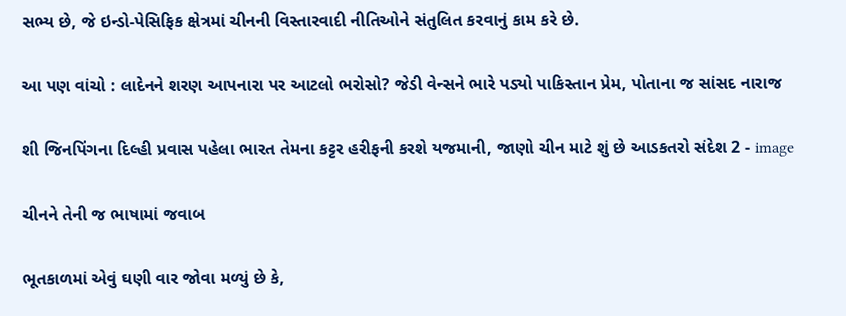સભ્ય છે, જે ઇન્ડો-પેસિફિક ક્ષેત્રમાં ચીનની વિસ્તારવાદી નીતિઓને સંતુલિત કરવાનું કામ કરે છે.

આ પણ વાંચો : લાદેનને શરણ આપનારા પર આટલો ભરોસો? જેડી વેન્સને ભારે પડ્યો પાકિસ્તાન પ્રેમ, પોતાના જ સાંસદ નારાજ

શી જિનપિંગના દિલ્હી પ્રવાસ પહેલા ભારત તેમના કટ્ટર હરીફની કરશે યજમાની, જાણો ચીન માટે શું છે આડકતરો સંદેશ 2 - image

ચીનને તેની જ ભાષામાં જવાબ

ભૂતકાળમાં એવું ઘણી વાર જોવા મળ્યું છે કે,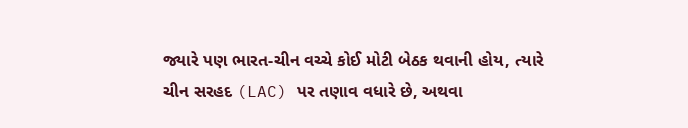જ્યારે પણ ભારત-ચીન વચ્ચે કોઈ મોટી બેઠક થવાની હોય, ત્યારે ચીન સરહદ (LAC) પર તણાવ વધારે છે, અથવા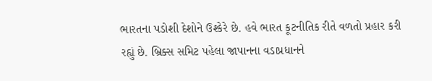ભારતના પડોશી દેશોને ઉશ્કેરે છે. હવે ભારત કૂટનીતિક રીતે વળતો પ્રહાર કરી રહ્યું છે. બ્રિક્સ સમિટ પહેલા જાપાનના વડાપ્રધાનને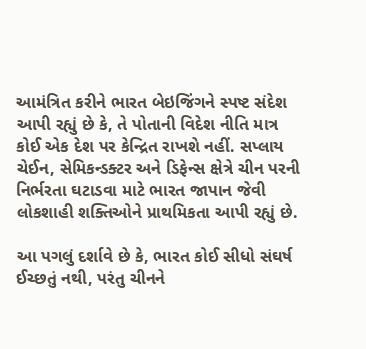આમંત્રિત કરીને ભારત બેઇજિંગને સ્પષ્ટ સંદેશ આપી રહ્યું છે કે, તે પોતાની વિદેશ નીતિ માત્ર કોઈ એક દેશ પર કેન્દ્રિત રાખશે નહીં. સપ્લાય ચેઈન, સેમિકન્ડક્ટર અને ડિફેન્સ ક્ષેત્રે ચીન પરની નિર્ભરતા ઘટાડવા માટે ભારત જાપાન જેવી લોકશાહી શક્તિઓને પ્રાથમિકતા આપી રહ્યું છે.

આ પગલું દર્શાવે છે કે, ભારત કોઈ સીધો સંઘર્ષ ઈચ્છતું નથી, પરંતુ ચીનને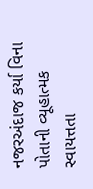નજરઅંદાજ કર્યા વિના પોતાની વ્યૂહાત્મક સ્વાયત્તતા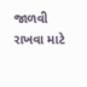જાળવી રાખવા માટે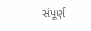સંપૂર્ણ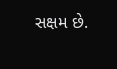સક્ષમ છે.